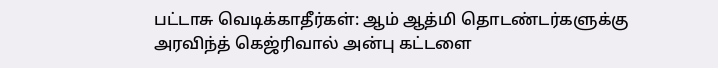பட்டாசு வெடிக்காதீர்கள்: ஆம் ஆத்மி தொடண்டர்களுக்கு அரவிந்த் கெஜ்ரிவால் அன்பு கட்டளை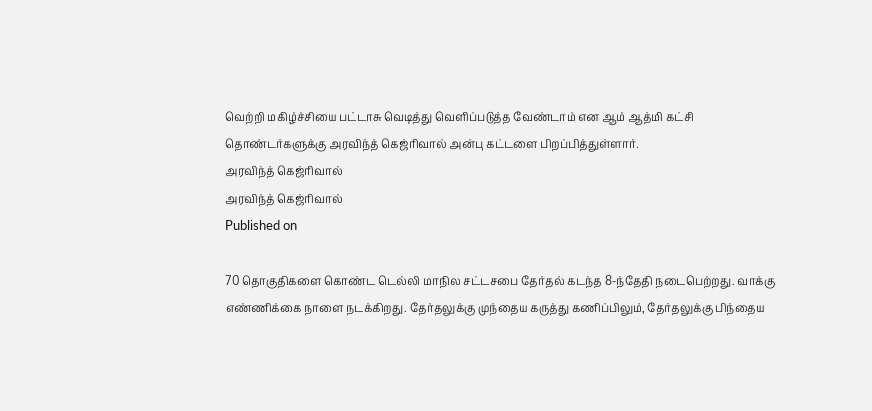வெற்றி மகிழ்ச்சியை பட்டாசு வெடித்து வெளிப்படுத்த வேண்டாம் என ஆம் ஆத்மி கட்சி தொண்டர்களுக்கு அரவிந்த் கெஜ்ரிவால் அன்பு கட்டளை பிறப்பித்துள்ளார்.
அரவிந்த் கெஜ்ரிவால்
அரவிந்த் கெஜ்ரிவால்
Published on

70 தொகுதிகளை கொண்ட டெல்லி மாநில சட்டசபை தேர்தல் கடந்த 8-ந்தேதி நடைபெற்றது. வாக்கு எண்ணிக்கை நாளை நடக்கிறது. தேர்தலுக்கு முந்தைய கருத்து கணிப்பிலும், தேர்தலுக்கு பிந்தைய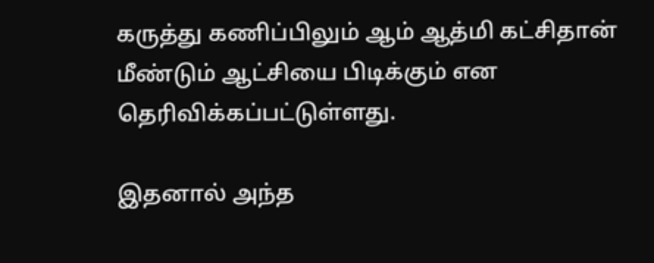கருத்து கணிப்பிலும் ஆம் ஆத்மி கட்சிதான் மீண்டும் ஆட்சியை பிடிக்கும் என தெரிவிக்கப்பட்டுள்ளது.

இதனால் அந்த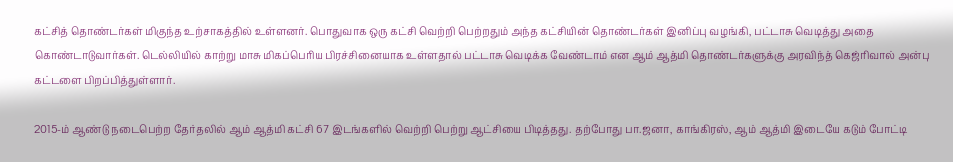கட்சித் தொண்டர்கள் மிகுந்த உற்சாகத்தில் உள்ளனர். பொதுவாக ஒரு கட்சி வெற்றி பெற்றதும் அந்த கட்சியின் தொண்டர்கள் இனிப்பு வழங்கி, பட்டாசு வெடித்து அதை கொண்டாடுவார்கள். டெல்லியில் காற்று மாசு மிகப்பெரிய பிரச்சினையாக உள்ளதால் பட்டாசு வெடிக்க வேண்டாம் என ஆம் ஆத்மி தொண்டர்களுக்கு அரவிந்த் கெஜ்ரிவால் அன்பு கட்டளை பிறப்பித்துள்ளார்.

2015-ம் ஆண்டு நடைபெற்ற தேர்தலில் ஆம் ஆத்மி கட்சி 67 இடங்களில் வெற்றி பெற்று ஆட்சியை பிடித்தது. தற்போது பா.ஜனா, காங்கிரஸ், ஆம் ஆத்மி இடையே கடும் போட்டி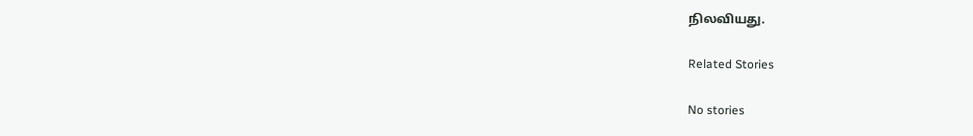நிலவியது.

Related Stories

No stories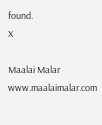found.
X

Maalai Malar
www.maalaimalar.com